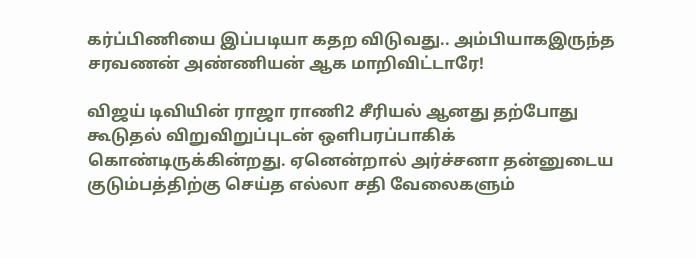கர்ப்பிணியை இப்படியா கதற விடுவது.. அம்பியாகஇருந்த சரவணன் அண்ணியன் ஆக மாறிவிட்டாரே!

விஜய் டிவியின் ராஜா ராணி2 சீரியல் ஆனது தற்போது கூடுதல் விறுவிறுப்புடன் ஒளிபரப்பாகிக் கொண்டிருக்கின்றது. ஏனென்றால் அர்ச்சனா தன்னுடைய குடும்பத்திற்கு செய்த எல்லா சதி வேலைகளும்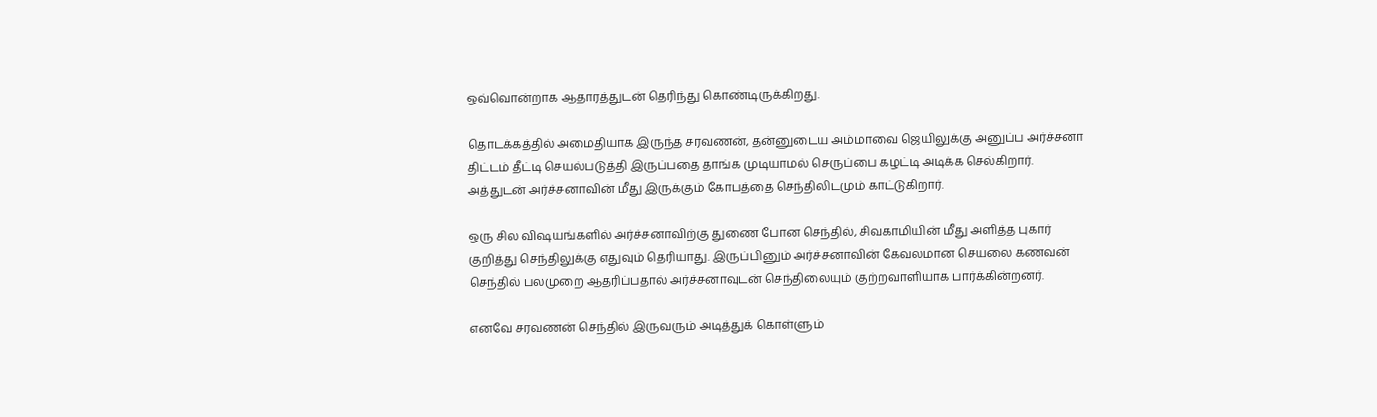ஒவ்வொன்றாக ஆதாரத்துடன் தெரிந்து கொண்டிருக்கிறது.

தொடக்கத்தில் அமைதியாக இருந்த சரவணன், தன்னுடைய அம்மாவை ஜெயிலுக்கு அனுப்ப அர்ச்சனா திட்டம் தீட்டி செயல்படுத்தி இருப்பதை தாங்க முடியாமல் செருப்பை கழட்டி அடிக்க செல்கிறார். அத்துடன் அர்ச்சனாவின் மீது இருக்கும் கோபத்தை செந்திலிடமும் காட்டுகிறார்.

ஒரு சில விஷயங்களில் அர்ச்சனாவிற்கு துணை போன செந்தில், சிவகாமியின் மீது அளித்த புகார் குறித்து செந்திலுக்கு எதுவும் தெரியாது. இருப்பினும் அர்ச்சனாவின் கேவலமான செயலை கணவன் செந்தில் பலமுறை ஆதரிப்பதால் அர்ச்சனாவுடன் செந்திலையும் குற்றவாளியாக பார்க்கின்றனர்.

எனவே சரவணன் செந்தில் இருவரும் அடித்துக் கொள்ளும்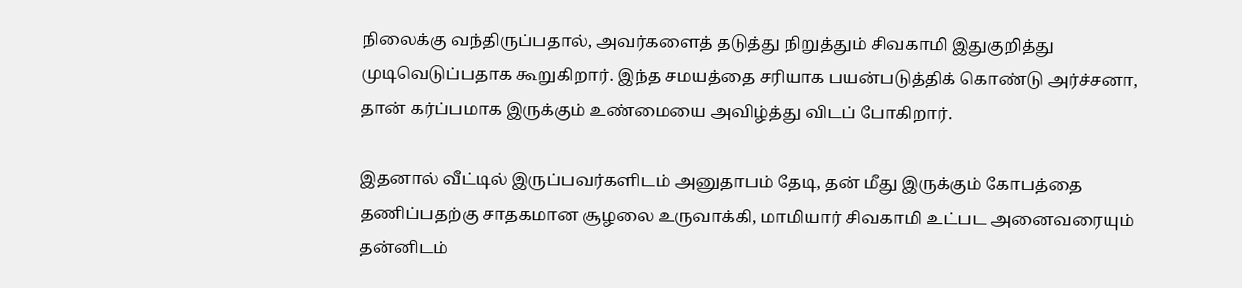நிலைக்கு வந்திருப்பதால், அவர்களைத் தடுத்து நிறுத்தும் சிவகாமி இதுகுறித்து முடிவெடுப்பதாக கூறுகிறார். இந்த சமயத்தை சரியாக பயன்படுத்திக் கொண்டு அர்ச்சனா, தான் கர்ப்பமாக இருக்கும் உண்மையை அவிழ்த்து விடப் போகிறார்.

இதனால் வீட்டில் இருப்பவர்களிடம் அனுதாபம் தேடி, தன் மீது இருக்கும் கோபத்தை தணிப்பதற்கு சாதகமான சூழலை உருவாக்கி, மாமியார் சிவகாமி உட்பட அனைவரையும் தன்னிடம்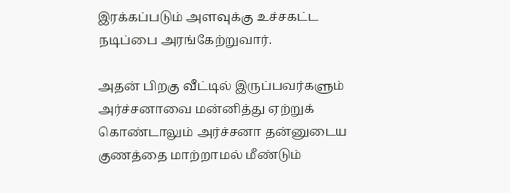இரக்கப்படும் அளவுக்கு உச்சகட்ட நடிப்பை அரங்கேற்றுவார்.

அதன் பிறகு வீட்டில் இருப்பவர்களும் அர்ச்சனாவை மன்னித்து ஏற்றுக் கொண்டாலும் அர்ச்சனா தன்னுடைய குணத்தை மாற்றாமல் மீண்டும்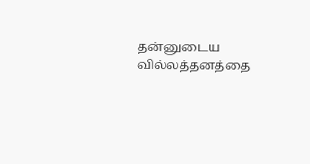தன்னுடைய வில்லத்தனத்தை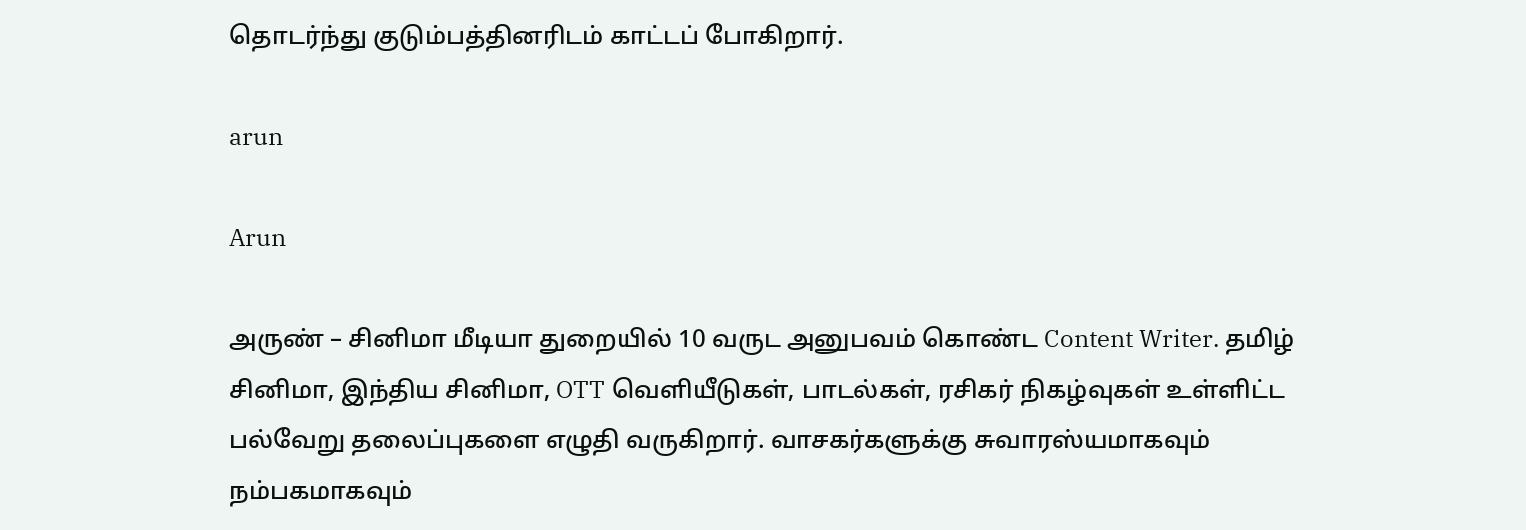தொடர்ந்து குடும்பத்தினரிடம் காட்டப் போகிறார்.

arun

Arun

அருண் – சினிமா மீடியா துறையில் 10 வருட அனுபவம் கொண்ட Content Writer. தமிழ் சினிமா, இந்திய சினிமா, OTT வெளியீடுகள், பாடல்கள், ரசிகர் நிகழ்வுகள் உள்ளிட்ட பல்வேறு தலைப்புகளை எழுதி வருகிறார். வாசகர்களுக்கு சுவாரஸ்யமாகவும் நம்பகமாகவும்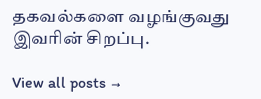தகவல்களை வழங்குவது இவரின் சிறப்பு.

View all posts →